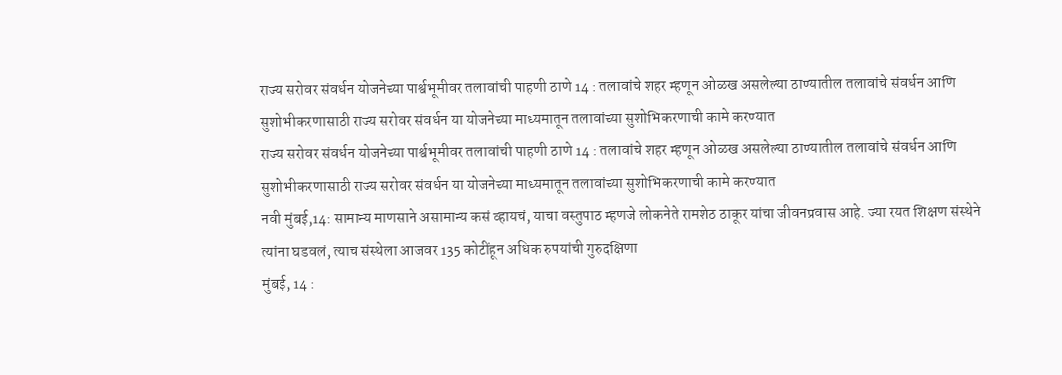राज्य सरोवर संवर्धन योजनेच्या पार्श्वभूमीवर तलावांची पाहणी ठाणे 14 : तलावांचे शहर म्हणून ओळख असलेल्या ठाण्यातील तलावांचे संवर्धन आणि सुशोभीकरणासाठी राज्य सरोवर संवर्धन या योजनेच्या माध्यमातून तलावांच्या सुशोभिकरणाची कामे करण्यात
राज्य सरोवर संवर्धन योजनेच्या पार्श्वभूमीवर तलावांची पाहणी ठाणे 14 : तलावांचे शहर म्हणून ओळख असलेल्या ठाण्यातील तलावांचे संवर्धन आणि सुशोभीकरणासाठी राज्य सरोवर संवर्धन या योजनेच्या माध्यमातून तलावांच्या सुशोभिकरणाची कामे करण्यात
नवी मुंबई,14: सामान्य माणसाने असामान्य कसं व्हायचं, याचा वस्तुपाठ म्हणजे लोकनेते रामशेठ ठाकूर यांचा जीवनप्रवास आहे. ज्या रयत शिक्षण संस्थेने त्यांना घडवलं, त्याच संस्थेला आजवर 135 कोटींहून अधिक रुपयांची गुरुदक्षिणा
मुंबई, 14 :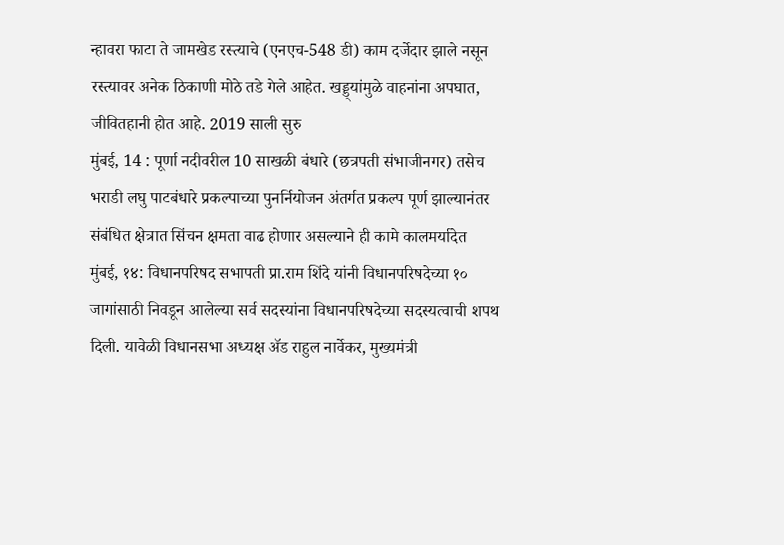न्हावरा फाटा ते जामखेड रस्त्याचे (एनएच-548 डी) काम दर्जेदार झाले नसून रस्त्यावर अनेक ठिकाणी मोठे तडे गेले आहेत. खड्ड्यांमुळे वाहनांना अपघात, जीवितहानी होत आहे. 2019 साली सुरु
मुंबई, 14 : पूर्णा नदीवरील 10 साखळी बंधारे (छत्रपती संभाजीनगर) तसेच भराडी लघु पाटबंधारे प्रकल्पाच्या पुनर्नियोजन अंतर्गत प्रकल्प पूर्ण झाल्यानंतर संबंधित क्षेत्रात सिंचन क्षमता वाढ होणार असल्याने ही कामे कालमर्यादेत
मुंबई, १४: विधानपरिषद सभापती प्रा.राम शिंदे यांनी विधानपरिषदेच्या १० जागांसाठी निवडून आलेल्या सर्व सदस्यांना विधानपरिषदेच्या सदस्यत्वाची शपथ दिली. यावेळी विधानसभा अध्यक्ष ॲड राहुल नार्वेकर, मुख्यमंत्री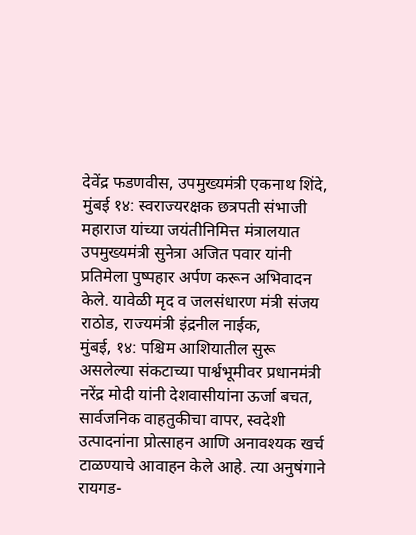देवेंद्र फडणवीस, उपमुख्यमंत्री एकनाथ शिंदे,
मुंबई १४: स्वराज्यरक्षक छत्रपती संभाजी महाराज यांच्या जयंतीनिमित्त मंत्रालयात उपमुख्यमंत्री सुनेत्रा अजित पवार यांनी प्रतिमेला पुष्पहार अर्पण करून अभिवादन केले. यावेळी मृद व जलसंधारण मंत्री संजय राठोड, राज्यमंत्री इंद्रनील नाईक,
मुंबई, १४: पश्चिम आशियातील सुरू असलेल्या संकटाच्या पार्श्वभूमीवर प्रधानमंत्री नरेंद्र मोदी यांनी देशवासीयांना ऊर्जा बचत, सार्वजनिक वाहतुकीचा वापर, स्वदेशी उत्पादनांना प्रोत्साहन आणि अनावश्यक खर्च टाळण्याचे आवाहन केले आहे. त्या अनुषंगाने
रायगड-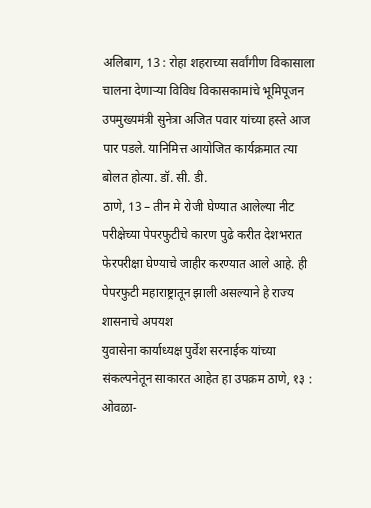अलिबाग, 13 : रोहा शहराच्या सर्वांगीण विकासाला चालना देणाऱ्या विविध विकासकामांचे भूमिपूजन उपमुख्यमंत्री सुनेत्रा अजित पवार यांच्या हस्ते आज पार पडले. यानिमित्त आयोजित कार्यक्रमात त्या बोलत होत्या. डॉ. सी. डी.
ठाणे, 13 – तीन मे रोजी घेण्यात आलेल्या नीट परीक्षेच्या पेपरफुटीचे कारण पुढे करीत देशभरात फेरपरीक्षा घेण्याचे जाहीर करण्यात आले आहे. ही पेपरफुटी महाराष्ट्रातून झाली असल्याने हे राज्य शासनाचे अपयश
युवासेना कार्याध्यक्ष पुर्वेश सरनाईक यांच्या संकल्पनेतून साकारत आहेत हा उपक्रम ठाणे, १३ : ओवळा-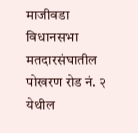माजीवडा विधानसभा मतदारसंघातील पोखरण रोड नं. २ येथील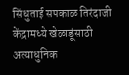सिंधुताई सपकाळ तिरंदाजी केंद्रामध्ये खेळाडूंसाठी अत्याधुनिक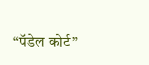“पॅडेल कोर्ट”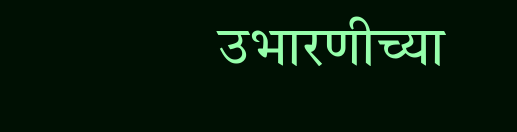उभारणीच्या